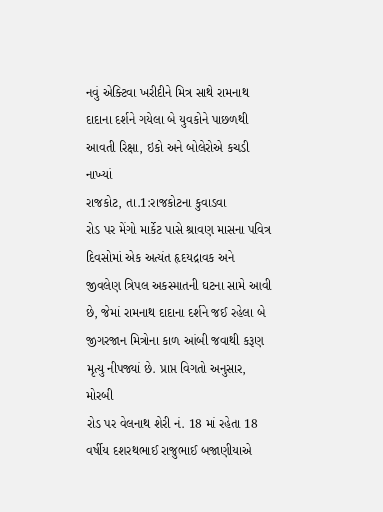નવું એક્ટિવા ખરીદીને મિત્ર સાથે રામનાથ દાદાના દર્શને ગયેલા બે યુવકોને પાછળથી આવતી રિક્ષા, ઇકો અને બોલેરોએ કચડી નાખ્યાં
રાજકોટ, તા.1:રાજકોટના કુવાડવા
રોડ પર મેંગો માર્કેટ પાસે શ્રાવણ માસના પવિત્ર દિવસોમાં એક અત્યંત હૃદયદ્રાવક અને
જીવલેણ ત્રિપલ અકસ્માતની ઘટના સામે આવી છે, જેમાં રામનાથ દાદાના દર્શને જઈ રહેલા બે
જીગરજાન મિત્રોના કાળ આંબી જવાથી કરૂણ મૃત્યુ નીપજ્યાં છે. પ્રાપ્ત વિગતો અનુસાર, મોરબી
રોડ પર વેલનાથ શેરી નં. 18 માં રહેતા 18 વર્ષીય દશરથભાઈ રાજુભાઈ બજાણીયાએ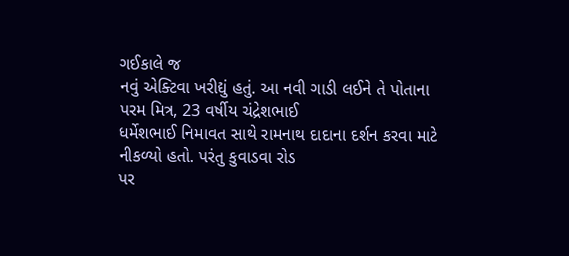ગઈકાલે જ
નવું એક્ટિવા ખરીદ્યું હતું. આ નવી ગાડી લઈને તે પોતાના પરમ મિત્ર, 23 વર્ષીય ચંદ્રેશભાઈ
ધર્મેશભાઈ નિમાવત સાથે રામનાથ દાદાના દર્શન કરવા માટે નીકળ્યો હતો. પરંતુ કુવાડવા રોડ
પર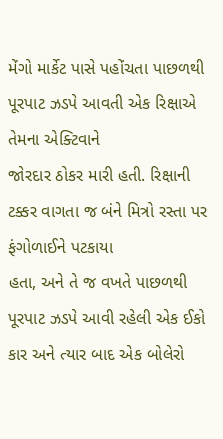મેંગો માર્કેટ પાસે પહોંચતા પાછળથી પૂરપાટ ઝડપે આવતી એક રિક્ષાએ તેમના એક્ટિવાને
જોરદાર ઠોકર મારી હતી. રિક્ષાની ટક્કર વાગતા જ બંને મિત્રો રસ્તા પર ફંગોળાઈને પટકાયા
હતા, અને તે જ વખતે પાછળથી પૂરપાટ ઝડપે આવી રહેલી એક ઈકો કાર અને ત્યાર બાદ એક બોલેરો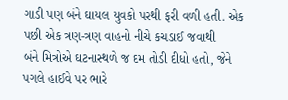ગાડી પણ બંને ઘાયલ યુવકો પરથી ફરી વળી હતી. એક પછી એક ત્રણ-ત્રણ વાહનો નીચે કચડાઈ જવાથી
બંને મિત્રોએ ઘટનાસ્થળે જ દમ તોડી દીધો હતો, જેને પગલે હાઈવે પર ભારે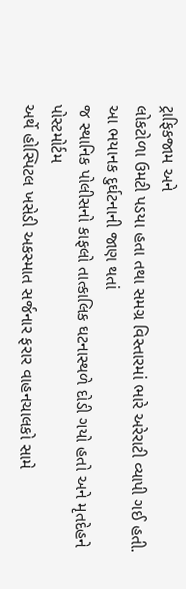ટ્રાફિકજામ અને
લોકટોળા ઉમટી પડયા હતા તથા સમગ્ર વિસ્તારમાં ભારે અરેરાટી વ્યાપી ગઈ હતી.
આ ભયાનક દુર્ઘટનાની જાણ થતાં
જ સ્થાનિક પોલીસનો કાફલો તાત્કાલિક ઘટનાસ્થળે દોડી ગયો હતો અને મૃતદેહને પોસ્ટમોર્ટમ
અર્થે હોસ્પિટલ ખસેડી અકસ્માત સર્જનાર ફરાર વાહનચાલકો સામે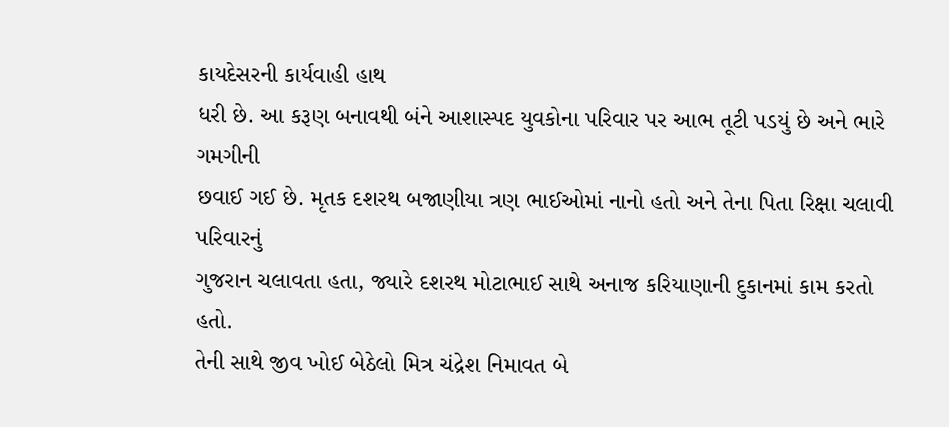કાયદેસરની કાર્યવાહી હાથ
ધરી છે. આ કરૂણ બનાવથી બંને આશાસ્પદ યુવકોના પરિવાર પર આભ તૂટી પડયું છે અને ભારે ગમગીની
છવાઈ ગઈ છે. મૃતક દશરથ બજાણીયા ત્રણ ભાઈઓમાં નાનો હતો અને તેના પિતા રિક્ષા ચલાવી પરિવારનું
ગુજરાન ચલાવતા હતા, જ્યારે દશરથ મોટાભાઈ સાથે અનાજ કરિયાણાની દુકાનમાં કામ કરતો હતો.
તેની સાથે જીવ ખોઈ બેઠેલો મિત્ર ચંદ્રેશ નિમાવત બે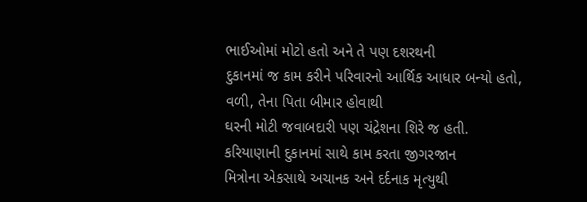ભાઈઓમાં મોટો હતો અને તે પણ દશરથની
દુકાનમાં જ કામ કરીને પરિવારનો આર્થિક આધાર બન્યો હતો, વળી, તેના પિતા બીમાર હોવાથી
ઘરની મોટી જવાબદારી પણ ચંદ્રેશના શિરે જ હતી. કરિયાણાની દુકાનમાં સાથે કામ કરતા જીગરજાન
મિત્રોના એકસાથે અચાનક અને દર્દનાક મૃત્યુથી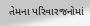તેમના પરિવારજનોમાં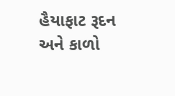હૈયાફાટ રૂદન અને કાળો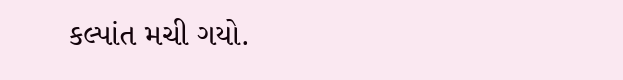કલ્પાંત મચી ગયો.